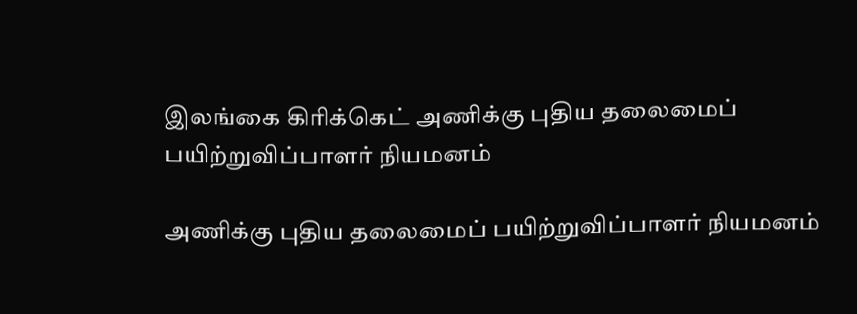இலங்கை கிரிக்கெட் அணிக்கு புதிய தலைமைப் பயிற்றுவிப்பாளர் நியமனம்

அணிக்கு புதிய தலைமைப் பயிற்றுவிப்பாளர் நியமனம்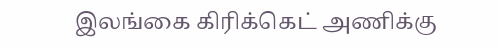இலங்கை கிரிக்கெட் அணிக்கு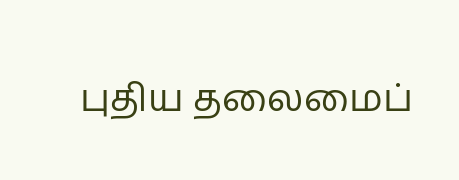புதிய தலைமைப்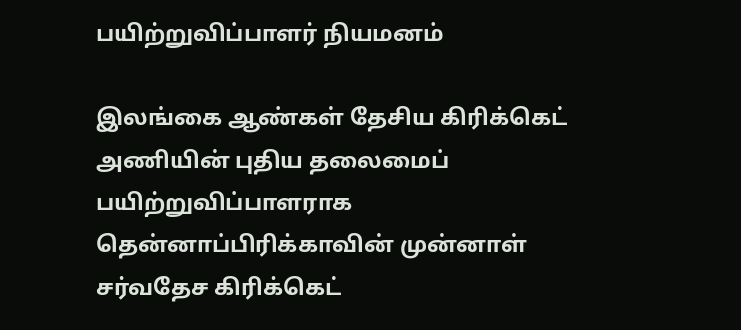பயிற்றுவிப்பாளர் நியமனம்

இலங்கை ஆண்கள் தேசிய கிரிக்கெட் அணியின் புதிய தலைமைப் பயிற்றுவிப்பாளராக தென்னாப்பிரிக்காவின் முன்னாள் சர்வதேச கிரிக்கெட்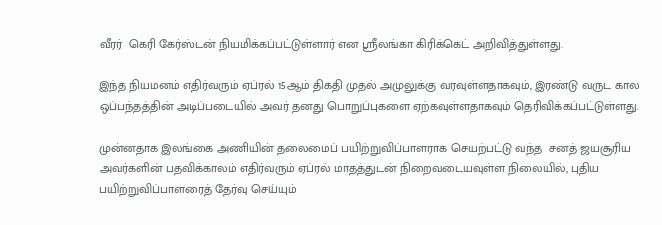வீரர்  கெரி கேர்ஸ்டன் நியமிக்கப்பட்டுள்ளார் என ஸ்ரீலங்கா கிரிக்கெட் அறிவித்துள்ளது.

இந்த நியமனம் எதிர்வரும் ஏப்ரல் 15ஆம் திகதி முதல் அமுலுக்கு வரவுள்ளதாகவும், இரண்டு வருட கால ஒப்பந்தத்தின் அடிப்படையில் அவர் தனது பொறுப்புகளை ஏற்கவுள்ளதாகவும் தெரிவிக்கப்பட்டுள்ளது.

முன்னதாக இலங்கை அணியின் தலைமைப் பயிற்றுவிப்பாளராக செயற்பட்டு வந்த  சனத் ஜயசூரிய அவர்களின் பதவிக்காலம் எதிர்வரும் ஏப்ரல் மாதத்துடன் நிறைவடையவுள்ள நிலையில், புதிய பயிற்றுவிப்பாளரைத் தேர்வு செய்யும்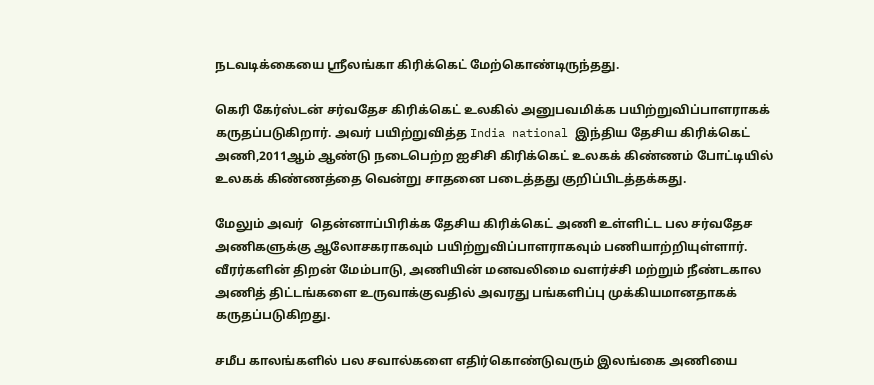நடவடிக்கையை ஸ்ரீலங்கா கிரிக்கெட் மேற்கொண்டிருந்தது.

கெரி கேர்ஸ்டன் சர்வதேச கிரிக்கெட் உலகில் அனுபவமிக்க பயிற்றுவிப்பாளராகக் கருதப்படுகிறார். அவர் பயிற்றுவித்த India national இந்திய தேசிய கிரிக்கெட் அணி,2011ஆம் ஆண்டு நடைபெற்ற ஐசிசி கிரிக்கெட் உலகக் கிண்ணம் போட்டியில் உலகக் கிண்ணத்தை வென்று சாதனை படைத்தது குறிப்பிடத்தக்கது.

மேலும் அவர்  தென்னாப்பிரிக்க தேசிய கிரிக்கெட் அணி உள்ளிட்ட பல சர்வதேச அணிகளுக்கு ஆலோசகராகவும் பயிற்றுவிப்பாளராகவும் பணியாற்றியுள்ளார். வீரர்களின் திறன் மேம்பாடு, அணியின் மனவலிமை வளர்ச்சி மற்றும் நீண்டகால அணித் திட்டங்களை உருவாக்குவதில் அவரது பங்களிப்பு முக்கியமானதாகக் கருதப்படுகிறது.

சமீப காலங்களில் பல சவால்களை எதிர்கொண்டுவரும் இலங்கை அணியை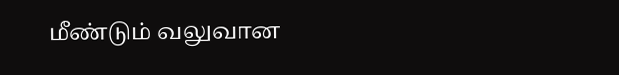மீண்டும் வலுவான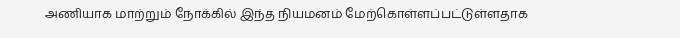அணியாக மாற்றும் நோக்கில் இந்த நியமனம் மேற்கொள்ளப்பட்டுள்ளதாக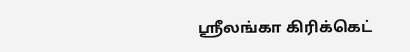ஸ்ரீலங்கா கிரிக்கெட்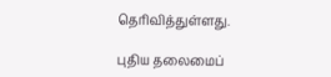தெரிவித்துள்ளது.

புதிய தலைமைப்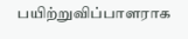பயிற்றுவிப்பாளராக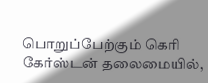பொறுப்பேற்கும் கெரி கேர்ஸ்டன் தலைமையில்,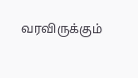வரவிருக்கும்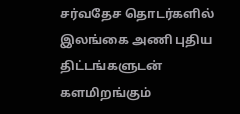சர்வதேச தொடர்களில் இலங்கை அணி புதிய திட்டங்களுடன் களமிறங்கும்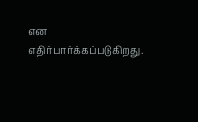என எதிர்பார்க்கப்படுகிறது.